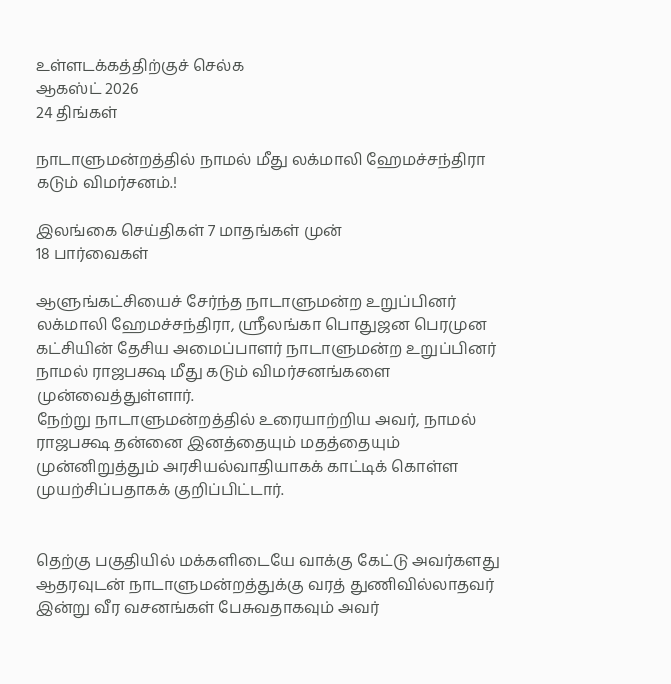உள்ளடக்கத்திற்குச் செல்க
ஆகஸ்ட் 2026
24 திங்கள்

நாடாளுமன்றத்தில் நாமல் மீது லக்மாலி ஹேமச்சந்திரா கடும் விமர்சனம்.!

இலங்கை செய்திகள் 7 மாதங்கள் முன்
18 பார்வைகள்

ஆளுங்கட்சியைச் சேர்ந்த நாடாளுமன்ற உறுப்பினர் லக்மாலி ஹேமச்சந்திரா, ஸ்ரீலங்கா பொதுஜன பெரமுன கட்சியின் தேசிய அமைப்பாளர் நாடாளுமன்ற உறுப்பினர் நாமல் ராஜபக்ஷ மீது கடும் விமர்சனங்களை முன்வைத்துள்ளார்.
நேற்று நாடாளுமன்றத்தில் உரையாற்றிய அவர், நாமல் ராஜபக்ஷ தன்னை இனத்தையும் மதத்தையும் முன்னிறுத்தும் அரசியல்வாதியாகக் காட்டிக் கொள்ள முயற்சிப்பதாகக் குறிப்பிட்டார்.


தெற்கு பகுதியில் மக்களிடையே வாக்கு கேட்டு அவர்களது ஆதரவுடன் நாடாளுமன்றத்துக்கு வரத் துணிவில்லாதவர் இன்று வீர வசனங்கள் பேசுவதாகவும் அவர்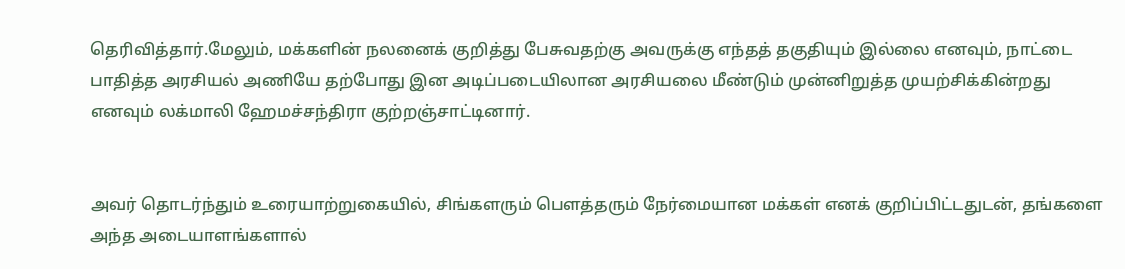தெரிவித்தார்.மேலும், மக்களின் நலனைக் குறித்து பேசுவதற்கு அவருக்கு எந்தத் தகுதியும் இல்லை எனவும், நாட்டை பாதித்த அரசியல் அணியே தற்போது இன அடிப்படையிலான அரசியலை மீண்டும் முன்னிறுத்த முயற்சிக்கின்றது எனவும் லக்மாலி ஹேமச்சந்திரா குற்றஞ்சாட்டினார்.


அவர் தொடர்ந்தும் உரையாற்றுகையில், சிங்களரும் பௌத்தரும் நேர்மையான மக்கள் எனக் குறிப்பிட்டதுடன், தங்களை அந்த அடையாளங்களால்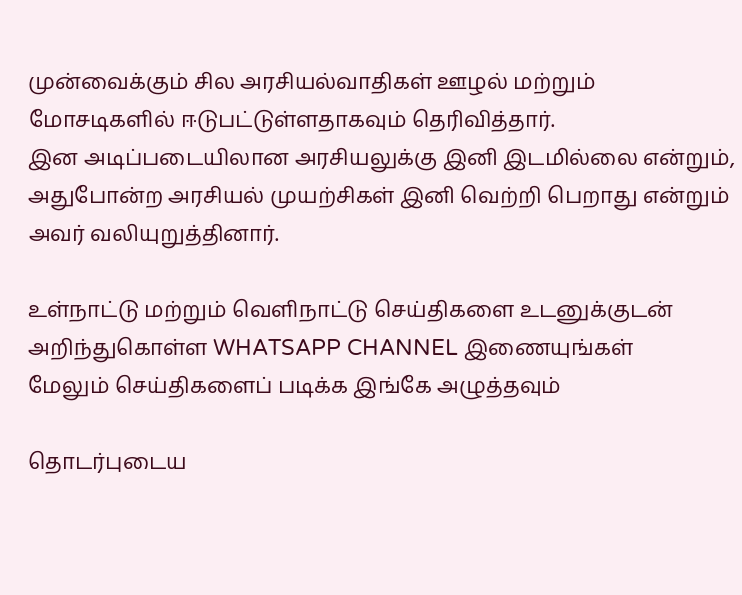முன்வைக்கும் சில அரசியல்வாதிகள் ஊழல் மற்றும் மோசடிகளில் ஈடுபட்டுள்ளதாகவும் தெரிவித்தார்.
இன அடிப்படையிலான அரசியலுக்கு இனி இடமில்லை என்றும், அதுபோன்ற அரசியல் முயற்சிகள் இனி வெற்றி பெறாது என்றும் அவர் வலியுறுத்தினார்.

உள்நாட்டு மற்றும் வெளிநாட்டு செய்திகளை உடனுக்குடன் அறிந்துகொள்ள WHATSAPP CHANNEL இணையுங்கள்
மேலும் செய்திகளைப் படிக்க இங்கே அழுத்தவும்

தொடர்புடைய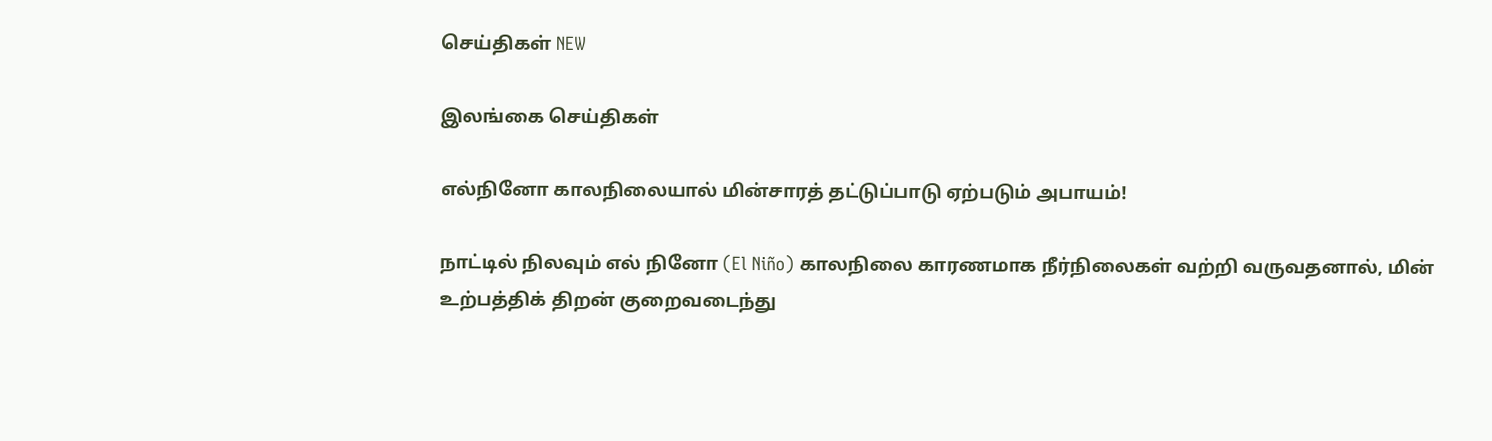செய்திகள் NEW

இலங்கை செய்திகள்

எல்நினோ காலநிலையால் மின்சாரத் தட்டுப்பாடு ஏற்படும் அபாயம்!

நாட்டில் நிலவும் எல் நினோ (El Niño) காலநிலை காரணமாக நீர்நிலைகள் வற்றி வருவதனால், மின் உற்பத்திக் திறன் குறைவடைந்து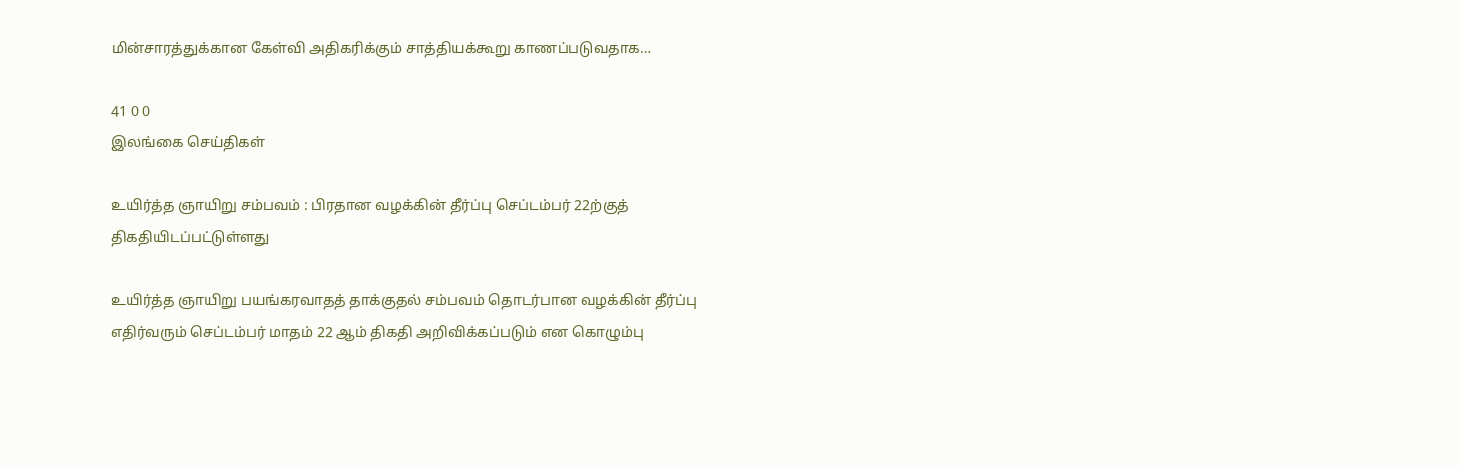மின்சாரத்துக்கான கேள்வி அதிகரிக்கும் சாத்தியக்கூறு காணப்படுவதாக…

41 0 0
இலங்கை செய்திகள்

உயிர்த்த ஞாயிறு சம்பவம் : பிரதான வழக்கின் தீர்ப்பு செப்டம்பர் 22ற்குத் திகதியிடப்பட்டுள்ளது

உயிர்த்த ஞாயிறு பயங்கரவாதத் தாக்குதல் சம்பவம் தொடர்பான வழக்கின் தீர்ப்பு எதிர்வரும் செப்டம்பர் மாதம் 22 ஆம் திகதி அறிவிக்கப்படும் என கொழும்பு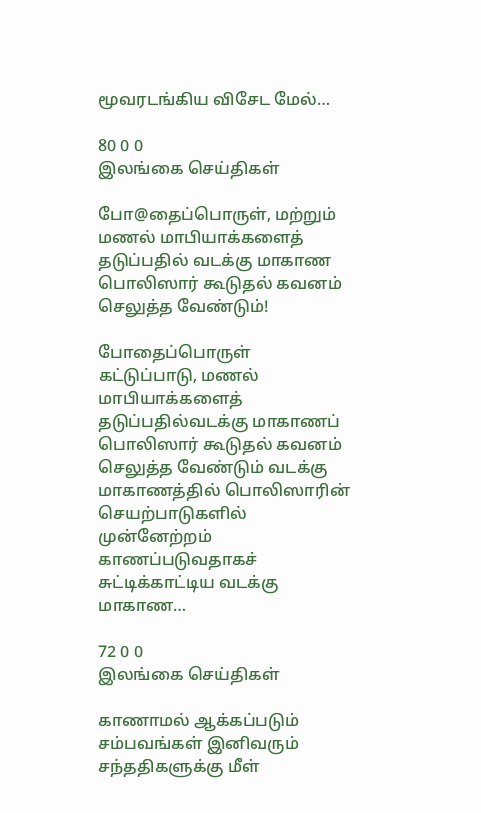மூவரடங்கிய விசேட மேல்…

80 0 0
இலங்கை செய்திகள்

போ@தைப்பொருள், மற்றும் மணல் மாபியாக்களைத் தடுப்பதில் வடக்கு மாகாண பொலிஸார் கூடுதல் கவனம் செலுத்த வேண்டும்!

போதைப்பொருள் கட்டுப்பாடு, மணல் மாபியாக்களைத் தடுப்பதில்வடக்கு மாகாணப் பொலிஸார் கூடுதல் கவனம் செலுத்த வேண்டும் வடக்கு மாகாணத்தில் பொலிஸாரின் செயற்பாடுகளில் முன்னேற்றம் காணப்படுவதாகச் சுட்டிக்காட்டிய வடக்கு மாகாண…

72 0 0
இலங்கை செய்திகள்

காணாமல் ஆக்கப்படும் சம்பவங்கள் இனிவரும் சந்ததிகளுக்கு மீள்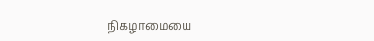நிகழாமையை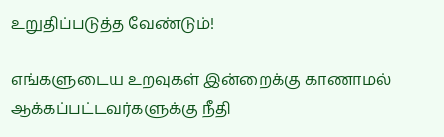உறுதிப்படுத்த வேண்டும்!

எங்களுடைய உறவுகள் இன்றைக்கு காணாமல் ஆக்கப்பட்டவர்களுக்கு நீதி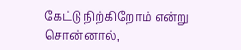கேட்டு நிற்கிறோம் என்று சொன்னால்,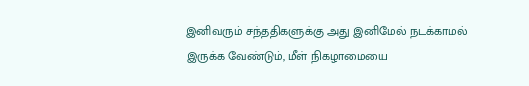இனிவரும் சந்ததிகளுக்கு அது இனிமேல் நடக்காமல் இருக்க வேண்டும், மீள் நிகழாமையை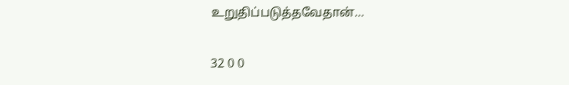உறுதிப்படுத்தவேதான்…

32 0 0